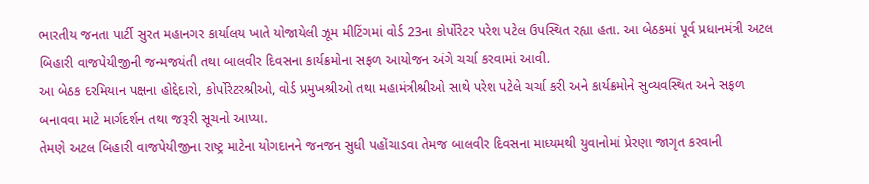ભારતીય જનતા પાર્ટી સુરત મહાનગર કાર્યાલય ખાતે યોજાયેલી ઝૂમ મીટિંગમાં વોર્ડ 23ના કોર્પોરેટર પરેશ પટેલ ઉપસ્થિત રહ્યા હતા. આ બેઠકમાં પૂર્વ પ્રધાનમંત્રી અટલ બિહારી વાજપેયીજીની જન્મજયંતી તથા બાલવીર દિવસના કાર્યક્રમોના સફળ આયોજન અંગે ચર્ચા કરવામાં આવી.
આ બેઠક દરમિયાન પક્ષના હોદ્દેદારો, કોર્પોરેટરશ્રીઓ, વોર્ડ પ્રમુખશ્રીઓ તથા મહામંત્રીશ્રીઓ સાથે પરેશ પટેલે ચર્ચા કરી અને કાર્યક્રમોને સુવ્યવસ્થિત અને સફળ બનાવવા માટે માર્ગદર્શન તથા જરૂરી સૂચનો આપ્યા.
તેમણે અટલ બિહારી વાજપેયીજીના રાષ્ટ્ર માટેના યોગદાનને જનજન સુધી પહોંચાડવા તેમજ બાલવીર દિવસના માધ્યમથી યુવાનોમાં પ્રેરણા જાગૃત કરવાની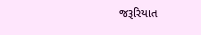જરૂરિયાત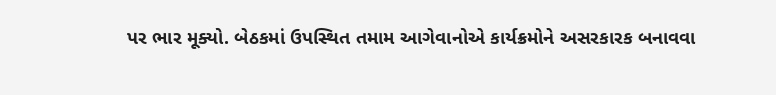પર ભાર મૂક્યો. બેઠકમાં ઉપસ્થિત તમામ આગેવાનોએ કાર્યક્રમોને અસરકારક બનાવવા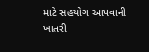માટે સહયોગ આપવાની ખાતરી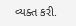વ્યક્ત કરી.